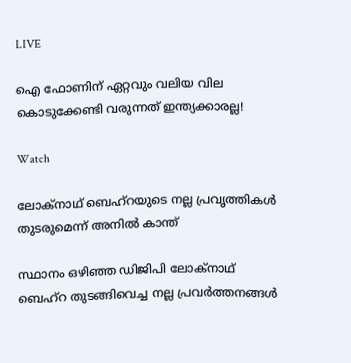LIVE

ഐ ഫോണിന് ഏറ്റവും വലിയ വില കൊടുക്കേണ്ടി വരുന്നത് ഇന്ത്യക്കാരല്ല!

Watch

ലോക്നാഥ് ബെഹ്റയുടെ നല്ല പ്രവൃത്തികൾ തുടരുമെന്ന് അനിൽ കാന്ത്

സ്ഥാനം ഒഴിഞ്ഞ ഡിജിപി ലോക്നാഥ് ബെഹ്റ തുടങ്ങിവെച്ച നല്ല പ്രവർത്തനങ്ങൾ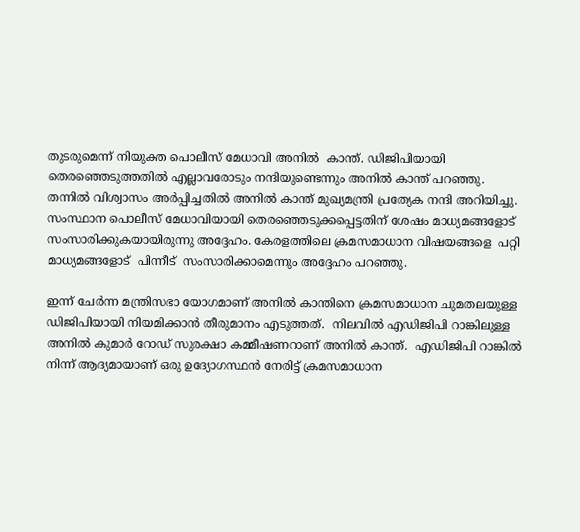തുടരുമെന്ന് നിയുക്ത പൊലീസ് മേധാവി അനിൽ  കാന്ത്. ഡിജിപിയായി തെര‍ഞ്ഞെടുത്തതിൽ എല്ലാവരോടും നന്ദിയുണ്ടെന്നും അനിൽ കാന്ത് പറഞ്ഞു. തന്നിൽ വിശ്വാസം അർപ്പിച്ചതിൽ അനിൽ കാന്ത് മുഖ്യമന്ത്രി പ്രത്യേക നന്ദി അറിയിച്ചു. സംസ്ഥാന പൊലീസ് മേധാവിയായി തെരഞ്ഞെടുക്കപ്പെട്ടതിന് ശേഷം മാധ്യമങ്ങളോട് സംസാരിക്കുകയായിരുന്നു അദ്ദേഹം. കേരളത്തിലെ ക്രമസമാധാന വിഷയങ്ങളെ  പറ്റി മാധ്യമങ്ങളോട്  പിന്നീട്  സംസാരിക്കാമെന്നും അദ്ദേഹം പറഞ്ഞു.

ഇന്ന് ചേർന്ന മന്ത്രിസഭാ യോഗമാണ് അനിൽ കാന്തിനെ ക്രമസമാധാന ചുമതലയുള്ള ഡിജിപിയായി നിയമിക്കാൻ തീരുമാനം എടുത്തത്.  നിലവിൽ എഡിജിപി റാങ്കിലുള്ള അനിൽ കുമാർ റോഡ് സുരക്ഷാ കമ്മീഷണറാണ് അനിൽ കാന്ത്.  എഡിജിപി റാങ്കിൽ നിന്ന് ആദ്യമായാണ് ഒരു ഉദ്യോഗസ്ഥൻ നേരിട്ട് ക്രമസമാധാന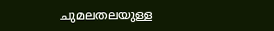ചുമലതലയുള്ള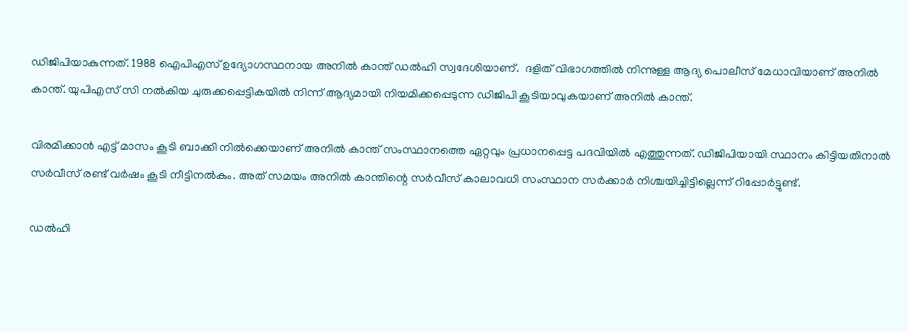ഡിജിപിയാകുന്നത്. 1988 ഐപിഎസ് ഉദ്യോഗസ്ഥനായ അനിൽ കാന്ത് ഡൽഹി സ്വദേശിയാണ്.  ദളിത് വിഭാഗത്തിൽ നിന്നുള്ള ആദ്യ പൊലീസ് മേധാവിയാണ് അനിൽ  കാന്ത്. യുപിഎസ് സി നൽകിയ ചുരുക്കപ്പെട്ടികയിൽ നിന്ന് ആദ്യമായി നിയമിക്കപ്പെടുന്ന ഡിജിപി കൂടിയാവുകയാണ് അനിൽ കാന്ത്.

വിരമിക്കാൻ എട്ട് മാസം കൂടി ബാക്കി നിൽക്കെയാണ് അനിൽ കാന്ത് സംസ്ഥാനത്തെ ഏറ്റവും പ്രധാനപ്പെട്ട പദവിയിൽ എത്തുന്നത്. ഡിജിപിയായി സ്ഥാനം കിട്ടിയതിനാൽ സർവീസ് രണ്ട് വർഷം കൂടി നീട്ടിനൽകും. അത് സമയം അനിൽ കാന്തിന്റെ സർവീസ് കാലാവധി സംസ്ഥാന സർക്കാർ നിശ്ചയിച്ചിട്ടില്ലെന്ന് റിപ്പോർട്ടുണ്ട്.

ഡൽഹി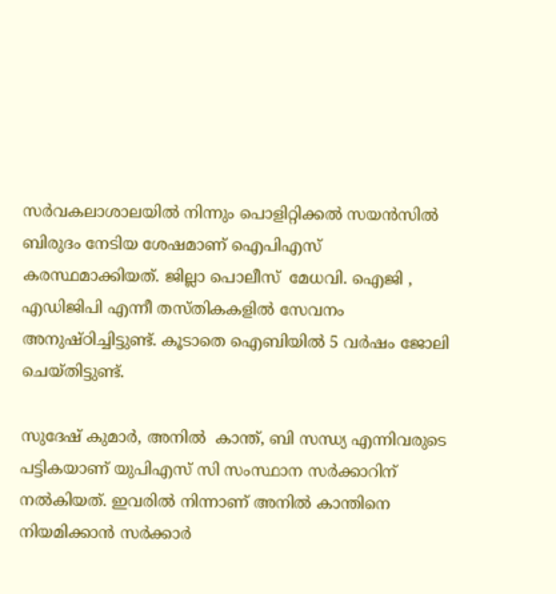സർവകലാശാലയിൽ നിന്നും പൊളിറ്റിക്കൽ സയൻസിൽ ബിരുദം നേടിയ ശേഷമാണ് ഐപിഎസ് കരസ്ഥമാക്കിയത്. ജില്ലാ പൊലീസ്  മേധവി. ഐജി , എഡിജിപി എന്നീ തസ്തികകളിൽ സേവനം അനുഷ്ഠിച്ചിട്ടുണ്ട്. കൂടാതെ ഐബിയിൽ 5 വർഷം ജോലി ചെയ്തിട്ടുണ്ട്.

സുദേഷ് കുമാർ, അനിൽ  കാന്ത്, ബി സന്ധ്യ എന്നിവരുടെ പട്ടികയാണ് യുപിഎസ് സി സംസ്ഥാന സർക്കാറിന് നൽകിയത്. ഇവരിൽ നിന്നാണ് അനിൽ കാന്തിനെ നിയമിക്കാൻ സർക്കാർ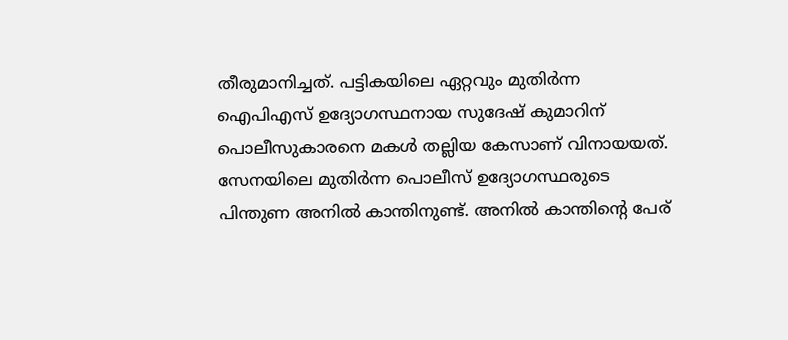തീരുമാനിച്ചത്. പട്ടികയിലെ ഏറ്റവും മുതിർന്ന ഐപിഎസ് ഉദ്യോഗസ്ഥനായ സുദേഷ് കുമാറിന് പൊലീസുകാരനെ മകൾ തല്ലിയ കേസാണ് വിനായയത്. സേനയിലെ മുതിർന്ന പൊലീസ് ഉദ്യോഗസ്ഥരുടെ  പിന്തുണ അനിൽ കാന്തിനുണ്ട്. അനിൽ കാന്തിന്റെ പേര്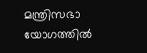മന്ത്രിസഭാ യോഗത്തിൽ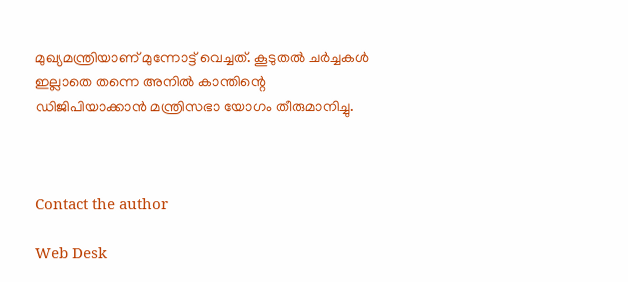മുഖ്യമന്ത്രിയാണ് മുന്നോട്ട് വെച്ചത്. കൂടുതൽ ചർച്ചകൾ ഇല്ലാതെ തന്നെ അനിൽ കാന്തിന്റെ ഡിജിപിയാക്കാൻ മന്ത്രിസഭാ യോഗം തീരുമാനിച്ചു.



Contact the author

Web Desk